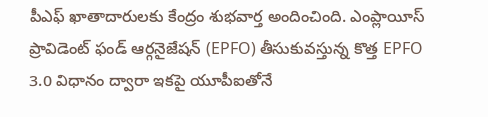పీఎఫ్ ఖాతాదారులకు కేంద్రం శుభవార్త అందించింది. ఎంప్లాయీస్ ప్రావిడెంట్ ఫండ్ ఆర్గనైజేషన్ (EPFO) తీసుకువస్తున్న కొత్త EPFO 3.0 విధానం ద్వారా ఇకపై యూపీఐతోనే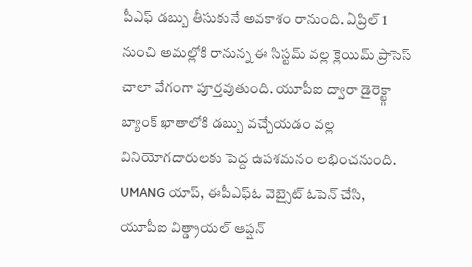పీఎఫ్ డబ్బు తీసుకునే అవకాశం రానుంది. ఏప్రిల్ 1 నుంచి అమల్లోకి రానున్న ఈ సిస్టమ్ వల్ల క్లెయిమ్ ప్రాసెస్ చాలా వేగంగా పూర్తవుతుంది. యూపీఐ ద్వారా డైరెక్ట్గా బ్యాంక్ ఖాతాలోకి డబ్బు వచ్చేయడం వల్ల వినియోగదారులకు పెద్ద ఉపశమనం లభించనుంది. UMANG యాప్, ఈపీఎఫ్ఓ వెబ్సైట్ ఓపెన్ చేసి, యూపీఐ విత్డ్రాయల్ ఆప్షన్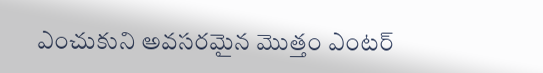ఎంచుకుని అవసరమైన మొత్తం ఎంటర్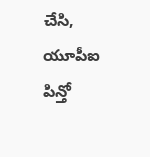చేసి, యూపీఐ పిన్తో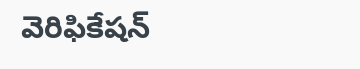వెరిఫికేషన్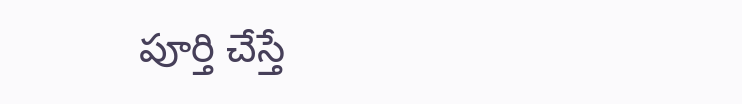పూర్తి చేస్తే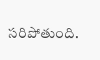సరిపోతుంది.